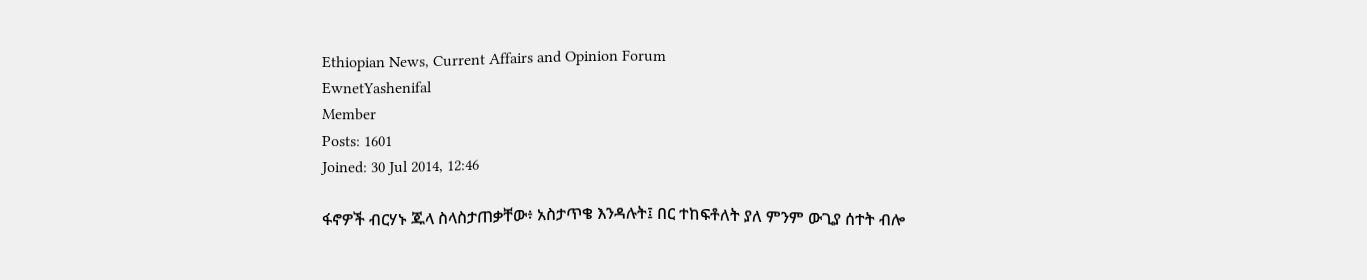Ethiopian News, Current Affairs and Opinion Forum
EwnetYashenifal
Member
Posts: 1601
Joined: 30 Jul 2014, 12:46

ፋኖዎች ብርሃኑ ጁላ ስላስታጠቃቸው፥ አስታጥቄ እንዳሉት፤ በር ተከፍቶለት ያለ ምንም ውጊያ ሰተት ብሎ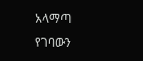አላማጣ የገባውን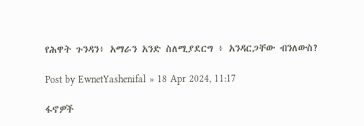የሕዋት ጉንዳን፥ አማራን አንድ ስለሚያደርግ ፥ አንዳርጋቸው ብንለውስ?

Post by EwnetYashenifal » 18 Apr 2024, 11:17

ፋኖዎች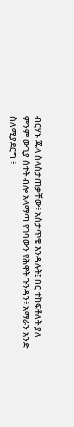ብርሃኑ ጁላ ስላስታጠቃቸው፥ አስታጥቄ እንዳሉት፤ በር ተከፍቶለት ያለ ምንም ውጊያ ሰተት ብሎ አላማጣ የገባውን የሕዋት ጉንዳን፥ አማራን አንድ ስለሚያደርግ ፥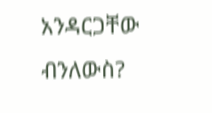አንዳርጋቸው ብንለውስ?